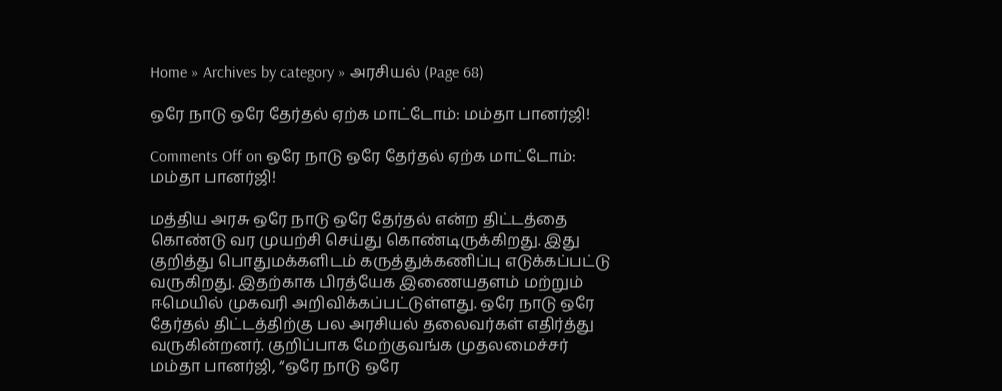Home » Archives by category » அரசியல் (Page 68)

ஒரே நாடு ஒரே தேர்தல் ஏற்க மாட்டோம்: மம்தா பானர்ஜி!

Comments Off on ஒரே நாடு ஒரே தேர்தல் ஏற்க மாட்டோம்: மம்தா பானர்ஜி!

மத்திய அரசு ஒரே நாடு ஒரே தேர்தல் என்ற திட்டத்தை கொண்டு வர முயற்சி செய்து கொண்டிருக்கிறது. இது குறித்து பொதுமக்களிடம் கருத்துக்கணிப்பு எடுக்கப்பட்டு வருகிறது. இதற்காக பிரத்யேக இணையதளம் மற்றும் ஈமெயில் முகவரி அறிவிக்கப்பட்டுள்ளது. ஒரே நாடு ஒரே தேர்தல் திட்டத்திற்கு பல அரசியல் தலைவர்கள் எதிர்த்து வருகின்றனர். குறிப்பாக மேற்குவங்க முதலமைச்சர் மம்தா பானர்ஜி, “ஒரே நாடு ஒரே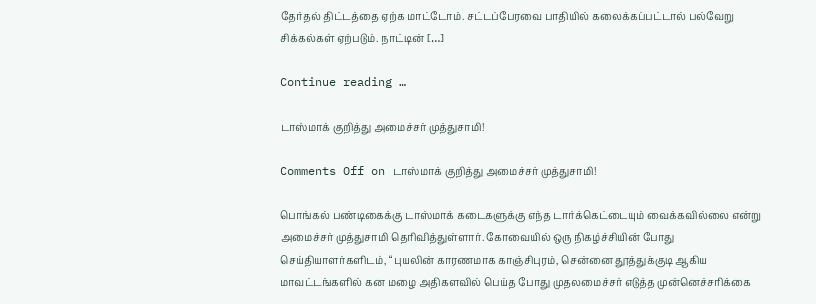தேர்தல் திட்டத்தை ஏற்க மாட்டோம். சட்டப்பேரவை பாதியில் கலைக்கப்பட்டால் பல்வேறு சிக்கல்கள் ஏற்படும். நாட்டின் […]

Continue reading …

டாஸ்மாக் குறித்து அமைச்சர் முத்துசாமி!

Comments Off on டாஸ்மாக் குறித்து அமைச்சர் முத்துசாமி!

பொங்கல் பண்டிகைக்கு டாஸ்மாக் கடைகளுக்கு எந்த டார்க்கெட்டையும் வைக்கவில்லை என்று அமைச்சர் முத்துசாமி தெரிவித்துள்ளார். கோவையில் ஒரு நிகழ்ச்சியின் போது செய்தியாளர்களிடம், “புயலின் காரணமாக காஞ்சிபுரம், சென்னை தூத்துக்குடி ஆகிய மாவட்டங்களில் கன மழை அதிகளவில் பெய்த போது முதலமைச்சர் எடுத்த முன்னெச்சரிக்கை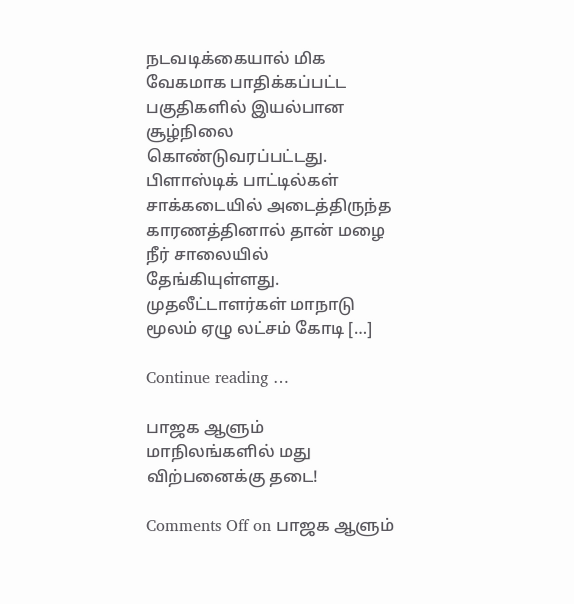நடவடிக்கையால் மிக வேகமாக பாதிக்கப்பட்ட பகுதிகளில் இயல்பான சூழ்நிலை கொண்டுவரப்பட்டது. பிளாஸ்டிக் பாட்டில்கள் சாக்கடையில் அடைத்திருந்த காரணத்தினால் தான் மழை நீர் சாலையில் தேங்கியுள்ளது. முதலீட்டாளர்கள் மாநாடு மூலம் ஏழு லட்சம் கோடி […]

Continue reading …

பாஜக ஆளும் மாநிலங்களில் மது விற்பனைக்கு தடை!

Comments Off on பாஜக ஆளும்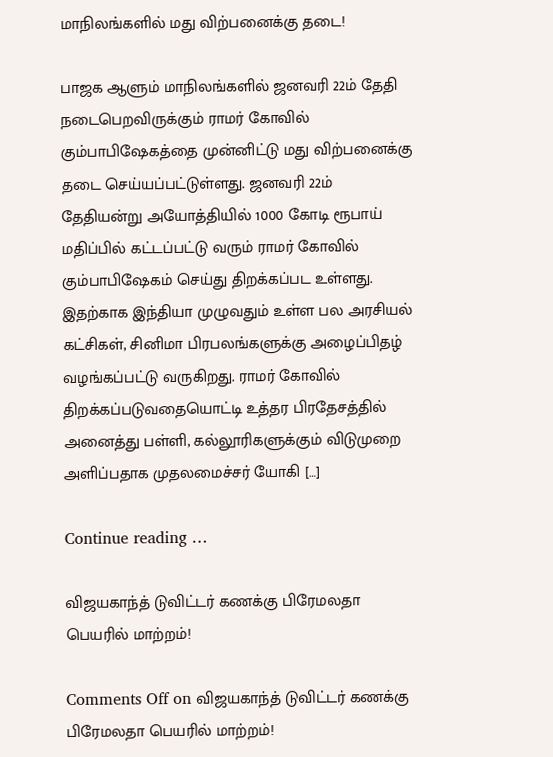மாநிலங்களில் மது விற்பனைக்கு தடை!

பாஜக ஆளும் மாநிலங்களில் ஜனவரி 22ம் தேதி நடைபெறவிருக்கும் ராமர் கோவில் கும்பாபிஷேகத்தை முன்னிட்டு மது விற்பனைக்கு தடை செய்யப்பட்டுள்ளது. ஜனவரி 22ம் தேதியன்று அயோத்தியில் 1000 கோடி ரூபாய் மதிப்பில் கட்டப்பட்டு வரும் ராமர் கோவில் கும்பாபிஷேகம் செய்து திறக்கப்பட உள்ளது. இதற்காக இந்தியா முழுவதும் உள்ள பல அரசியல் கட்சிகள், சினிமா பிரபலங்களுக்கு அழைப்பிதழ் வழங்கப்பட்டு வருகிறது. ராமர் கோவில் திறக்கப்படுவதையொட்டி உத்தர பிரதேசத்தில் அனைத்து பள்ளி, கல்லூரிகளுக்கும் விடுமுறை அளிப்பதாக முதலமைச்சர் யோகி […]

Continue reading …

விஜயகாந்த் டுவிட்டர் கணக்கு பிரேமலதா பெயரில் மாற்றம்!

Comments Off on விஜயகாந்த் டுவிட்டர் கணக்கு பிரேமலதா பெயரில் மாற்றம்!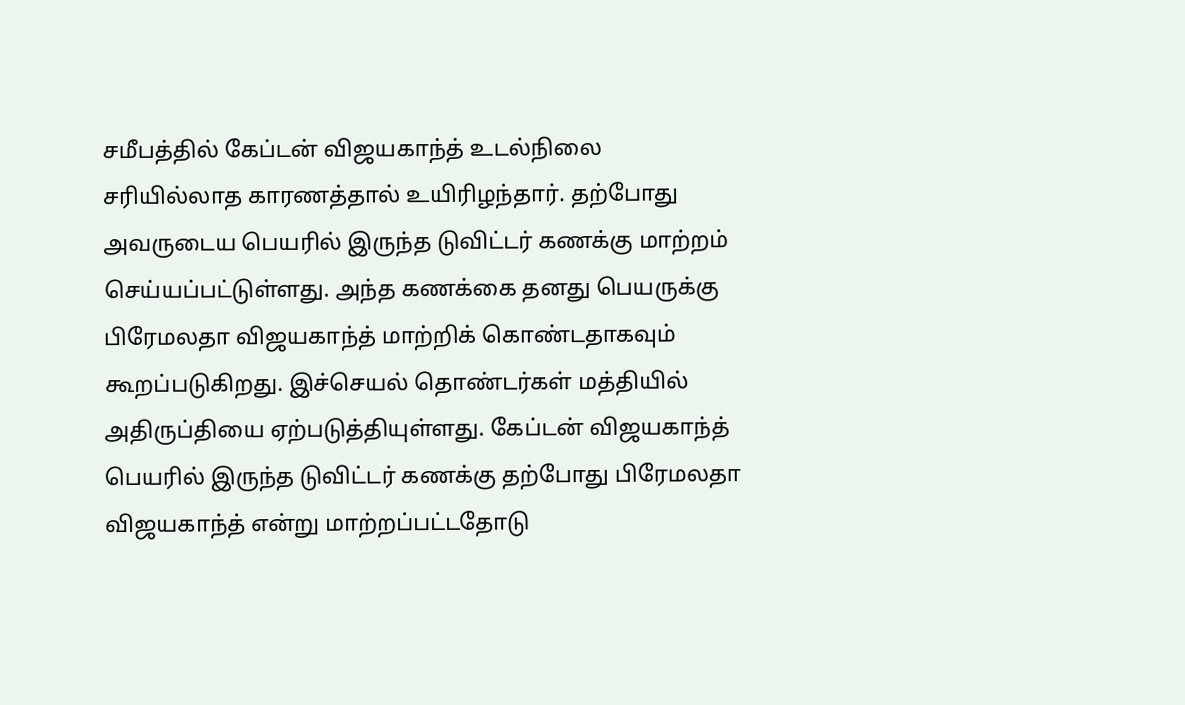சமீபத்தில் கேப்டன் விஜயகாந்த் உடல்நிலை சரியில்லாத காரணத்தால் உயிரிழந்தார். தற்போது அவருடைய பெயரில் இருந்த டுவிட்டர் கணக்கு மாற்றம் செய்யப்பட்டுள்ளது. அந்த கணக்கை தனது பெயருக்கு பிரேமலதா விஜயகாந்த் மாற்றிக் கொண்டதாகவும் கூறப்படுகிறது. இச்செயல் தொண்டர்கள் மத்தியில் அதிருப்தியை ஏற்படுத்தியுள்ளது. கேப்டன் விஜயகாந்த் பெயரில் இருந்த டுவிட்டர் கணக்கு தற்போது பிரேமலதா விஜயகாந்த் என்று மாற்றப்பட்டதோடு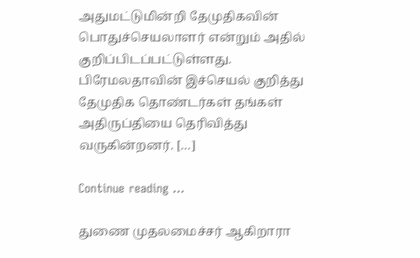அதுமட்டுமின்றி தேமுதிகவின் பொதுச்செயலாளர் என்றும் அதில் குறிப்பிடப்பட்டுள்ளது. பிரேமலதாவின் இச்செயல் குறித்து தேமுதிக தொண்டர்கள் தங்கள் அதிருப்தியை தெரிவித்து வருகின்றனர். […]

Continue reading …

துணை முதலமைச்சர் ஆகிறாரா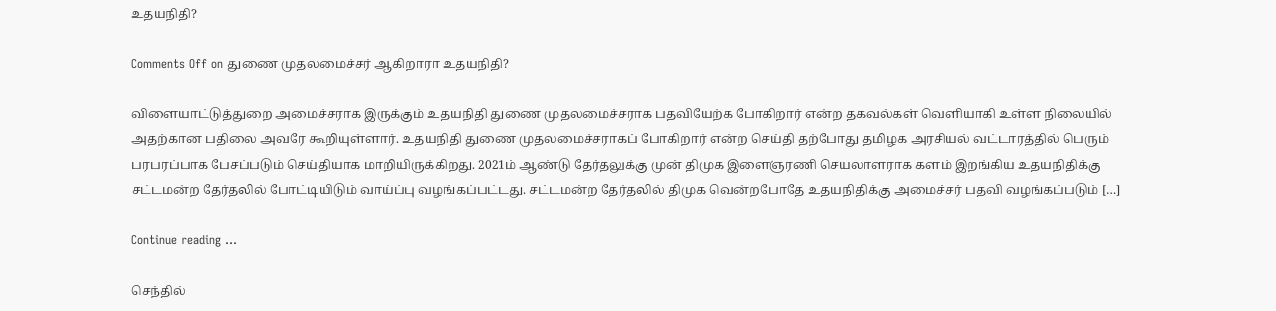உதயநிதி?

Comments Off on துணை முதலமைச்சர் ஆகிறாரா உதயநிதி?

விளையாட்டுத்துறை அமைச்சராக இருக்கும் உதயநிதி துணை முதலமைச்சராக பதவியேற்க போகிறார் என்ற தகவல்கள் வெளியாகி உள்ள நிலையில் அதற்கான பதிலை அவரே கூறியுள்ளார். உதயநிதி துணை முதலமைச்சராகப் போகிறார் என்ற செய்தி தற்போது தமிழக அரசியல் வட்டாரத்தில் பெரும் பரபரப்பாக பேசப்படும் செய்தியாக மாறியிருக்கிறது. 2021ம் ஆண்டு தேர்தலுக்கு முன் திமுக இளைஞரணி செயலாளராக களம் இறங்கிய உதயநிதிக்கு சட்டமன்ற தேர்தலில் போட்டியிடும் வாய்ப்பு வழங்கப்பட்டது. சட்டமன்ற தேர்தலில் திமுக வென்றபோதே உதயநிதிக்கு அமைச்சர் பதவி வழங்கப்படும் […]

Continue reading …

செந்தில்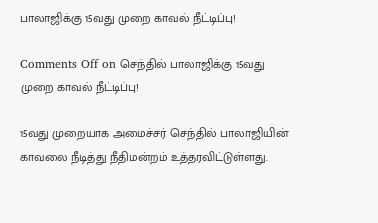பாலாஜிக்கு 15வது முறை காவல் நீட்டிப்பு!

Comments Off on செந்தில் பாலாஜிக்கு 15வது முறை காவல் நீட்டிப்பு!

15வது முறையாக அமைச்சர் செந்தில் பாலாஜியின் காவலை நீடித்து நீதிமன்றம் உத்தரவிட்டுள்ளது.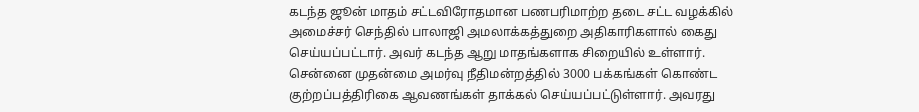கடந்த ஜூன் மாதம் சட்டவிரோதமான பணபரிமாற்ற தடை சட்ட வழக்கில் அமைச்சர் செந்தில் பாலாஜி அமலாக்கத்துறை அதிகாரிகளால் கைது செய்யப்பட்டார். அவர் கடந்த ஆறு மாதங்களாக சிறையில் உள்ளார். சென்னை முதன்மை அமர்வு நீதிமன்றத்தில் 3000 பக்கங்கள் கொண்ட குற்றப்பத்திரிகை ஆவணங்கள் தாக்கல் செய்யப்பட்டுள்ளார். அவரது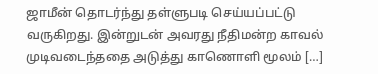ஜாமீன் தொடர்ந்து தள்ளுபடி செய்யப்பட்டு வருகிறது. இன்றுடன் அவரது நீதிமன்ற காவல் முடிவடைந்ததை அடுத்து காணொளி மூலம் […]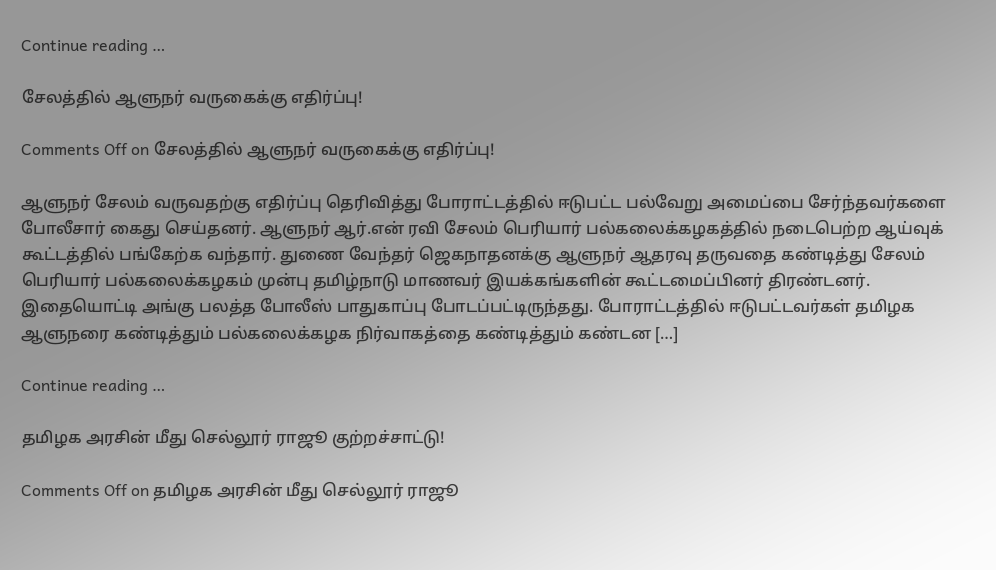Continue reading …

சேலத்தில் ஆளுநர் வருகைக்கு எதிர்ப்பு!

Comments Off on சேலத்தில் ஆளுநர் வருகைக்கு எதிர்ப்பு!

ஆளுநர் சேலம் வருவதற்கு எதிர்ப்பு தெரிவித்து போராட்டத்தில் ஈடுபட்ட பல்வேறு அமைப்பை சேர்ந்தவர்களை போலீசார் கைது செய்தனர். ஆளுநர் ஆர்.என் ரவி சேலம் பெரியார் பல்கலைக்கழகத்தில் நடைபெற்ற ஆய்வுக் கூட்டத்தில் பங்கேற்க வந்தார். துணை வேந்தர் ஜெகநாதனக்கு ஆளுநர் ஆதரவு தருவதை கண்டித்து சேலம் பெரியார் பல்கலைக்கழகம் முன்பு தமிழ்நாடு மாணவர் இயக்கங்களின் கூட்டமைப்பினர் திரண்டனர். இதையொட்டி அங்கு பலத்த போலீஸ் பாதுகாப்பு போடப்பட்டிருந்தது. போராட்டத்தில் ஈடுபட்டவர்கள் தமிழக ஆளுநரை கண்டித்தும் பல்கலைக்கழக நிர்வாகத்தை கண்டித்தும் கண்டன […]

Continue reading …

தமிழக அரசின் மீது செல்லூர் ராஜூ குற்றச்சாட்டு!

Comments Off on தமிழக அரசின் மீது செல்லூர் ராஜூ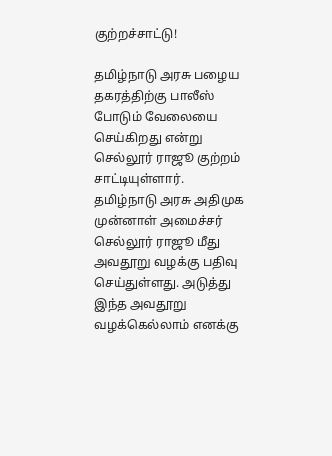குற்றச்சாட்டு!

தமிழ்நாடு அரசு பழைய தகரத்திற்கு பாலீஸ் போடும் வேலையை செய்கிறது என்று செல்லூர் ராஜூ குற்றம் சாட்டியுள்ளார். தமிழ்நாடு அரசு அதிமுக முன்னாள் அமைச்சர் செல்லூர் ராஜூ மீது அவதூறு வழக்கு பதிவு செய்துள்ளது. அடுத்து இந்த அவதூறு வழக்கெல்லாம் எனக்கு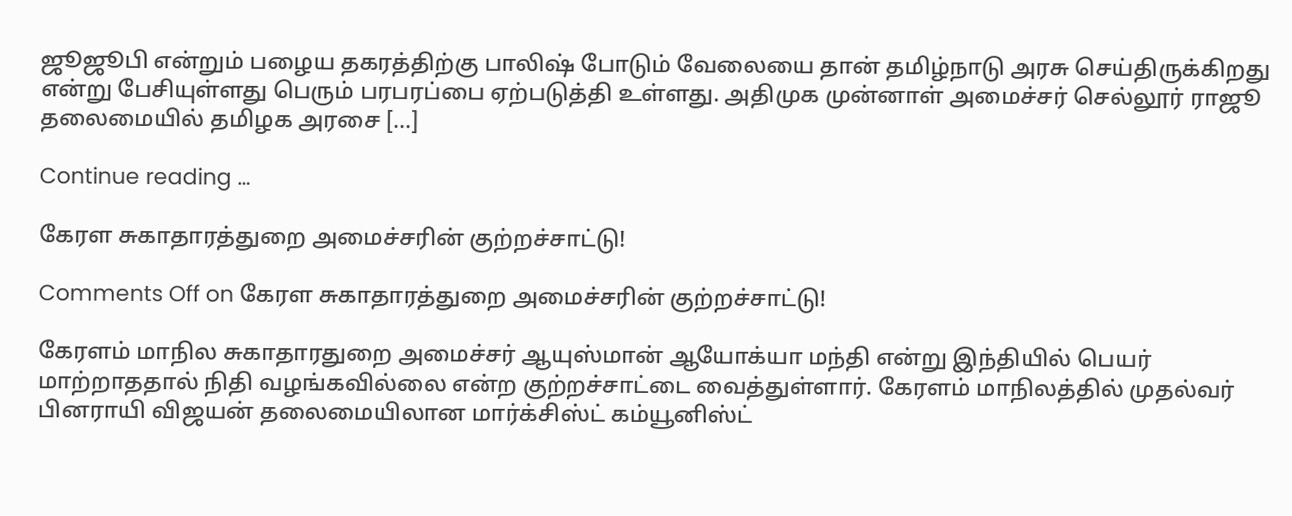ஜூஜூபி என்றும் பழைய தகரத்திற்கு பாலிஷ் போடும் வேலையை தான் தமிழ்நாடு அரசு செய்திருக்கிறது என்று பேசியுள்ளது பெரும் பரபரப்பை ஏற்படுத்தி உள்ளது. அதிமுக முன்னாள் அமைச்சர் செல்லூர் ராஜூ தலைமையில் தமிழக அரசை […]

Continue reading …

கேரள சுகாதாரத்துறை அமைச்சரின் குற்றச்சாட்டு!

Comments Off on கேரள சுகாதாரத்துறை அமைச்சரின் குற்றச்சாட்டு!

கேரளம் மாநில சுகாதாரதுறை அமைச்சர் ஆயுஸ்மான் ஆயோக்யா மந்தி என்று இந்தியில் பெயர் மாற்றாததால் நிதி வழங்கவில்லை என்ற குற்றச்சாட்டை வைத்துள்ளார். கேரளம் மாநிலத்தில் முதல்வர் பினராயி விஜயன் தலைமையிலான மார்க்சிஸ்ட் கம்யூனிஸ்ட்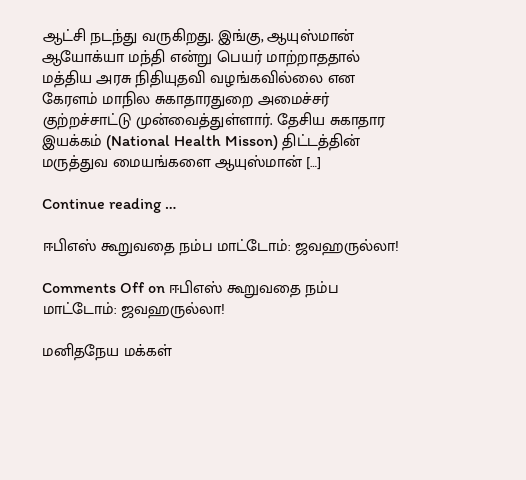ஆட்சி நடந்து வருகிறது. இங்கு, ஆயுஸ்மான் ஆயோக்யா மந்தி என்று பெயர் மாற்றாததால் மத்திய அரசு நிதியுதவி வழங்கவில்லை என கேரளம் மாநில சுகாதாரதுறை அமைச்சர் குற்றச்சாட்டு முன்வைத்துள்ளார். தேசிய சுகாதார இயக்கம் (National Health Misson) திட்டத்தின் மருத்துவ மையங்களை ஆயுஸ்மான் […]

Continue reading …

ஈபிஎஸ் கூறுவதை நம்ப மாட்டோம்: ஜவஹருல்லா!

Comments Off on ஈபிஎஸ் கூறுவதை நம்ப மாட்டோம்: ஜவஹருல்லா!

மனிதநேய மக்கள்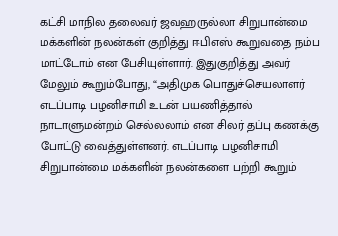கட்சி மாநில தலைவர் ஜவஹருல்லா சிறுபான்மை மக்களின் நலன்கள் குறித்து ஈபிஎஸ் கூறுவதை நம்ப மாட்டோம் என பேசியுள்ளார். இதுகுறித்து அவர் மேலும் கூறும்போது, “அதிமுக பொதுச்செயலாளர் எடப்பாடி பழனிசாமி உடன் பயணித்தால் நாடாளுமன்றம் செல்லலாம் என சிலர் தப்பு கணக்கு போட்டு வைத்துள்ளனர். எடப்பாடி பழனிசாமி சிறுபான்மை மக்களின் நலன்களை பற்றி கூறும்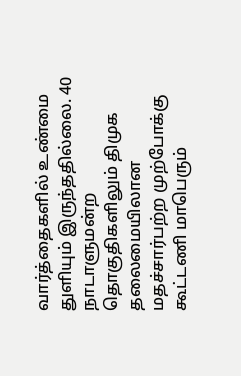வார்த்தைகளில் உண்மை துளியும் இருந்ததில்லை. 40 நாடாளுமன்ற தொகுதிகளிலும் திமுக தலைமையிலான மதச்சார்பற்ற முற்போக்கு கூட்டணி மாபெரும்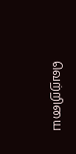வெற்றியை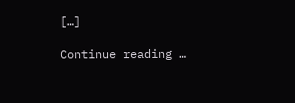[…]

Continue reading …